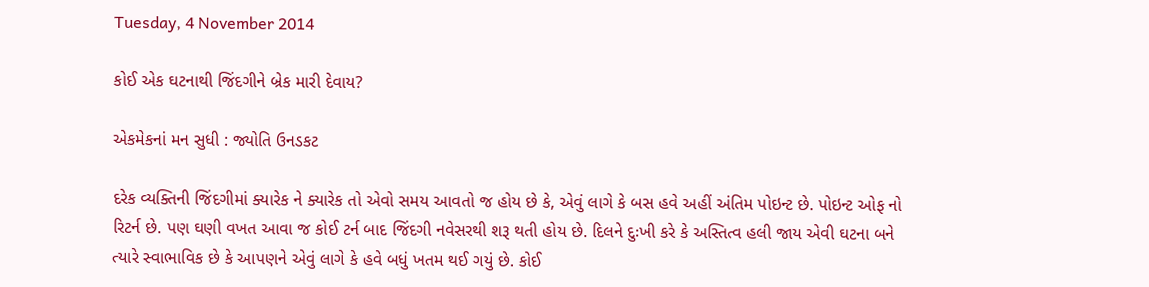Tuesday, 4 November 2014

કોઈ એક ઘટનાથી જિંદગીને બ્રેક મારી દેવાય?

એકમેકનાં મન સુધી : જ્યોતિ ઉનડકટ

દરેક વ્યક્તિની જિંદગીમાં ક્યારેક ને ક્યારેક તો એવો સમય આવતો જ હોય છે કે, એવું લાગે કે બસ હવે અહીં અંતિમ પોઇન્ટ છે. પોઇન્ટ ઓફ નો રિટર્ન છે. પણ ઘણી વખત આવા જ કોઈ ટર્ન બાદ જિંદગી નવેસરથી શરૂ થતી હોય છે. દિલને દુઃખી કરે કે અસ્તિત્વ હલી જાય એવી ઘટના બને ત્યારે સ્વાભાવિક છે કે આપણને એવું લાગે કે હવે બધું ખતમ થઈ ગયું છે. કોઈ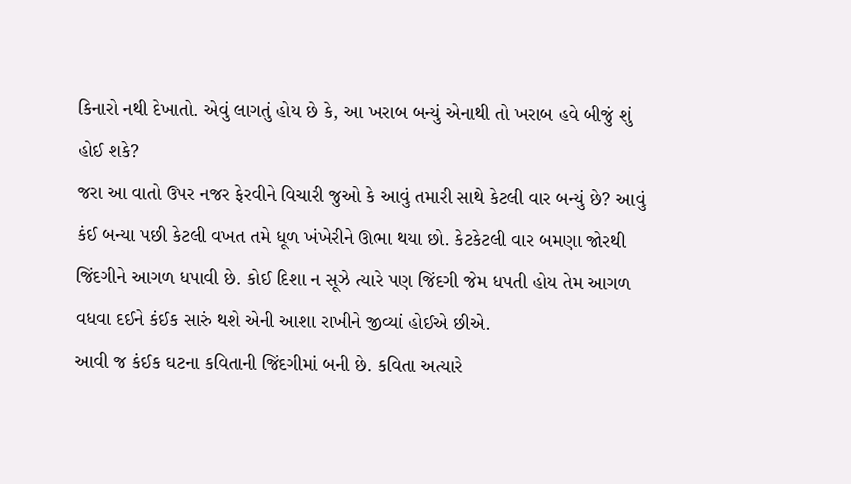કિનારો નથી દેખાતો. એવું લાગતું હોય છે કે, આ ખરાબ બન્યું એનાથી તો ખરાબ હવે બીજું શું હોઈ શકે?
જરા આ વાતો ઉપર નજર ફેરવીને વિચારી જુઓ કે આવું તમારી સાથે કેટલી વાર બન્યું છે? આવું કંઈ બન્યા પછી કેટલી વખત તમે ધૂળ ખંખેરીને ઊભા થયા છો. કેટકેટલી વાર બમણા જોરથી જિંદગીને આગળ ધપાવી છે. કોઈ દિશા ન સૂઝે ત્યારે પણ જિંદગી જેમ ધપતી હોય તેમ આગળ વધવા દઈને કંઈક સારું થશે એની આશા રાખીને જીવ્યાં હોઈએ છીએ.
આવી જ કંઈક ઘટના કવિતાની જિંદગીમાં બની છે. કવિતા અત્યારે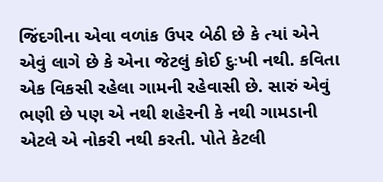જિંદગીના એવા વળાંક ઉપર બેઠી છે કે ત્યાં એને એવું લાગે છે કે એના જેટલું કોઈ દુઃખી નથી. કવિતા એક વિકસી રહેલા ગામની રહેવાસી છે. સારું એવું ભણી છે પણ એ નથી શહેરની કે નથી ગામડાની એટલે એ નોકરી નથી કરતી. પોતે કેટલી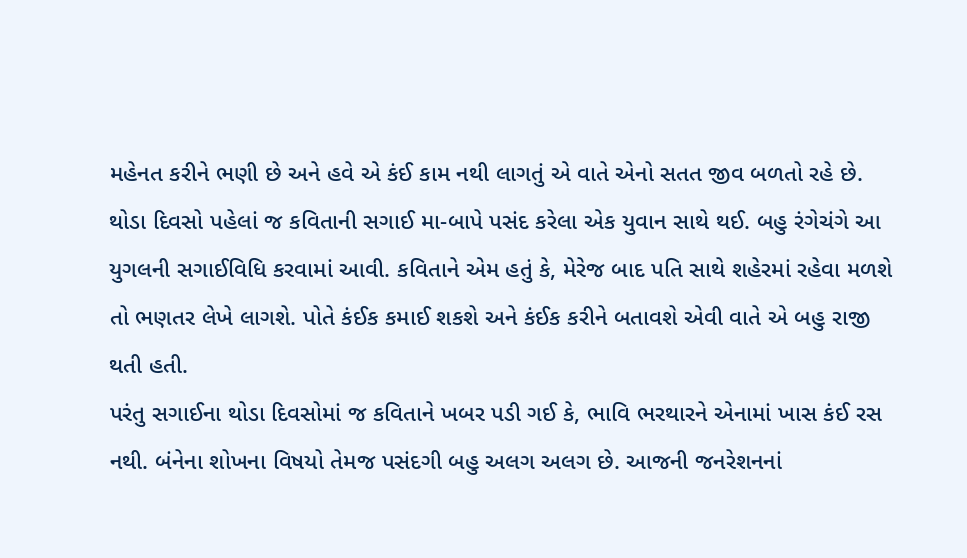મહેનત કરીને ભણી છે અને હવે એ કંઈ કામ નથી લાગતું એ વાતે એનો સતત જીવ બળતો રહે છે.
થોડા દિવસો પહેલાં જ કવિતાની સગાઈ મા-બાપે પસંદ કરેલા એક યુવાન સાથે થઈ. બહુ રંગેચંગે આ યુગલની સગાઈવિધિ કરવામાં આવી. કવિતાને એમ હતું કે, મેરેજ બાદ પતિ સાથે શહેરમાં રહેવા મળશે તો ભણતર લેખે લાગશે. પોતે કંઈક કમાઈ શકશે અને કંઈક કરીને બતાવશે એવી વાતે એ બહુ રાજી થતી હતી.
પરંતુ સગાઈના થોડા દિવસોમાં જ કવિતાને ખબર પડી ગઈ કે, ભાવિ ભરથારને એનામાં ખાસ કંઈ રસ નથી. બંનેના શોખના વિષયો તેમજ પસંદગી બહુ અલગ અલગ છે. આજની જનરેશનનાં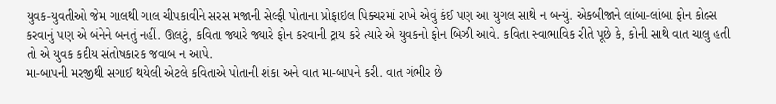યુવક-યુવતીઓ જેમ ગાલથી ગાલ ચીપકાવીને સરસ મજાની સેલ્ફી પોતાના પ્રોફાઇલ પિક્ચરમાં રાખે એવું કંઈ પણ આ યુગલ સાથે ન બન્યું. એકબીજાને લાંબા-લાંબા ફોન કોલ્સ કરવાનું પણ એ બંનેને બનતું નહીં. ઊલટું, કવિતા જ્યારે જ્યારે ફોન કરવાની ટ્રાય કરે ત્યારે એ યુવકનો ફોન બિઝી આવે. કવિતા સ્વાભાવિક રીતે પૂછે કે, કોની સાથે વાત ચાલુ હતી તો એ યુવક કદીય સંતોષકારક જવાબ ન આપે.
મા-બાપની મરજીથી સગાઈ થયેલી એટલે કવિતાએ પોતાની શંકા અને વાત મા-બાપને કરી. વાત ગંભીર છે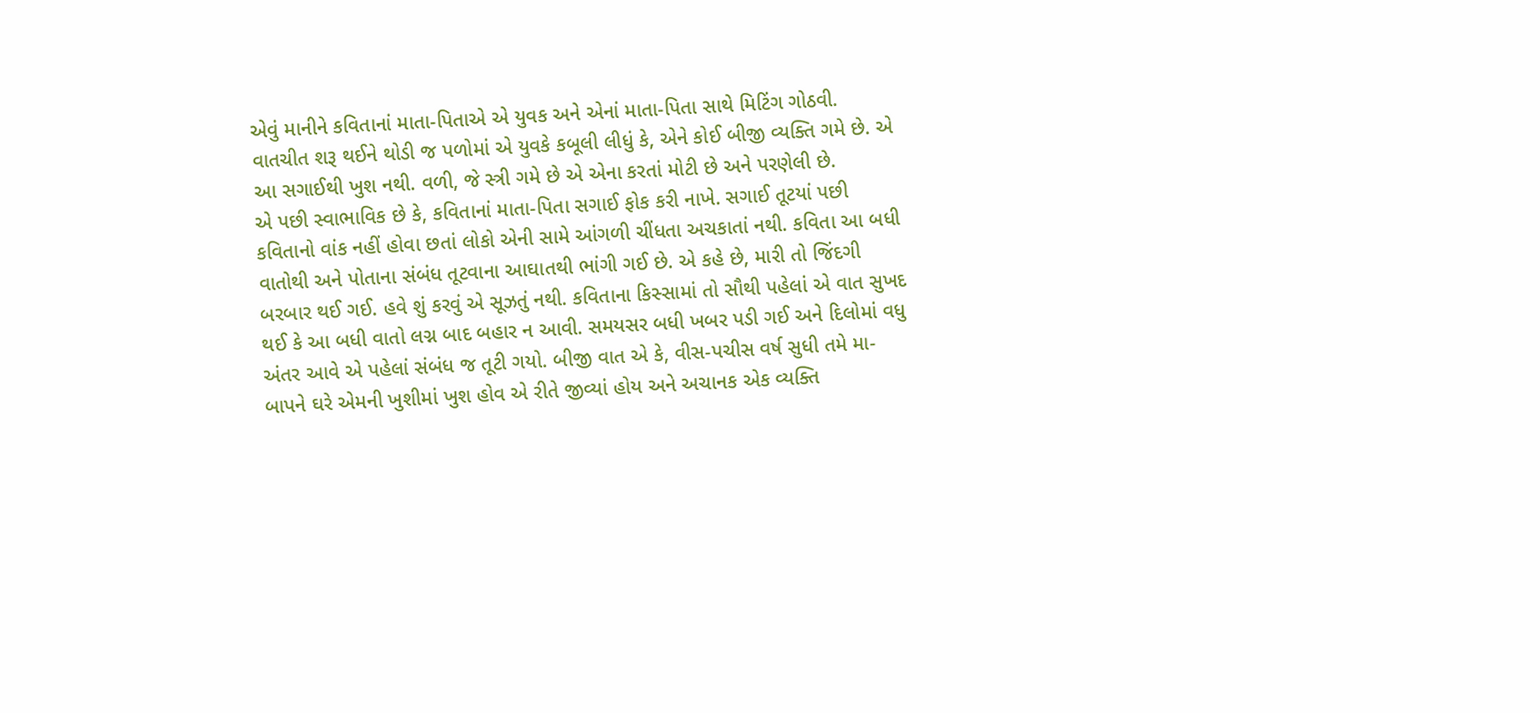એવું માનીને કવિતાનાં માતા-પિતાએ એ યુવક અને એનાં માતા-પિતા સાથે મિટિંગ ગોઠવી. વાતચીત શરૂ થઈને થોડી જ પળોમાં એ યુવકે કબૂલી લીધું કે, એને કોઈ બીજી વ્યક્તિ ગમે છે. એ આ સગાઈથી ખુશ નથી. વળી, જે સ્ત્રી ગમે છે એ એના કરતાં મોટી છે અને પરણેલી છે.
એ પછી સ્વાભાવિક છે કે, કવિતાનાં માતા-પિતા સગાઈ ફોક કરી નાખે. સગાઈ તૂટયાં પછી કવિતાનો વાંક નહીં હોવા છતાં લોકો એની સામે આંગળી ચીંધતા અચકાતાં નથી. કવિતા આ બધી વાતોથી અને પોતાના સંબંધ તૂટવાના આઘાતથી ભાંગી ગઈ છે. એ કહે છે, મારી તો જિંદગી બરબાર થઈ ગઈ. હવે શું કરવું એ સૂઝતું નથી. કવિતાના કિસ્સામાં તો સૌથી પહેલાં એ વાત સુખદ થઈ કે આ બધી વાતો લગ્ન બાદ બહાર ન આવી. સમયસર બધી ખબર પડી ગઈ અને દિલોમાં વધુ અંતર આવે એ પહેલાં સંબંધ જ તૂટી ગયો. બીજી વાત એ કે, વીસ-પચીસ વર્ષ સુધી તમે મા-બાપને ઘરે એમની ખુશીમાં ખુશ હોવ એ રીતે જીવ્યાં હોય અને અચાનક એક વ્યક્તિ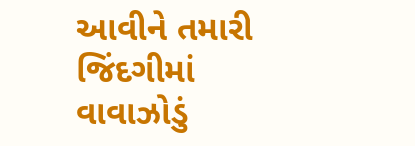આવીને તમારી જિંદગીમાં વાવાઝોડું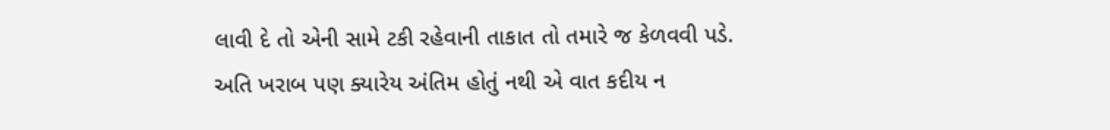લાવી દે તો એની સામે ટકી રહેવાની તાકાત તો તમારે જ કેળવવી પડે. અતિ ખરાબ પણ ક્યારેય અંતિમ હોતું નથી એ વાત કદીય ન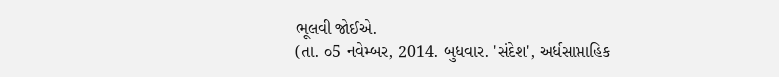ભૂલવી જોઈએ.
(તા. ૦5 નવેમ્બર, 2014. બુધવાર. 'સંદેશ', અર્ધસાપ્તાહિક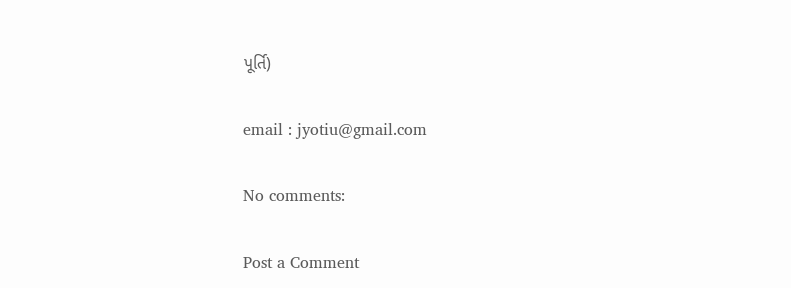પૂર્તિ)

email : jyotiu@gmail.com

No comments:

Post a Comment